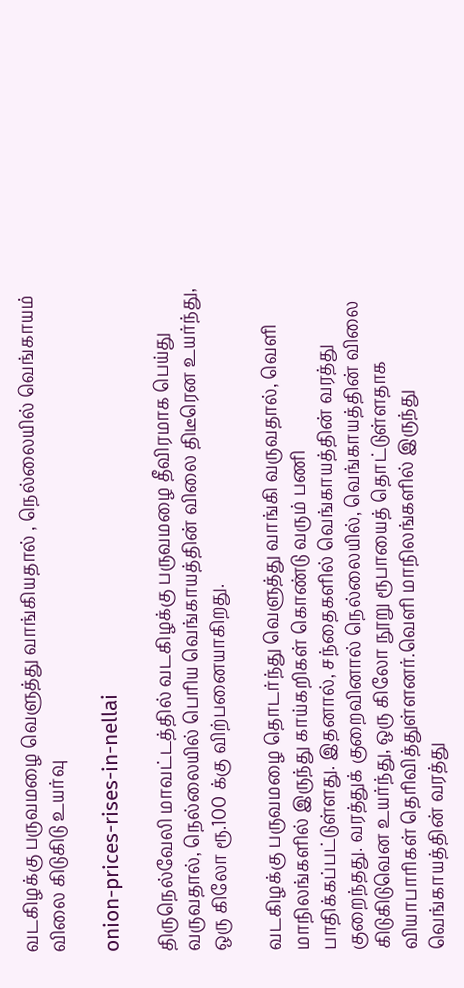வடகிழக்கு பருவமழை வெளுத்து வாங்கியதால் , நெல்லையில் வெங்காயம் விலை கிடுகிடு உயர்வு

onion-prices-rises-in-nellai

திருநெல்வேலி மாவட்டத்தில் வடகிழக்கு பருவமழை தீவிரமாக பெய்து வருவதால், நெல்லையில் பெரிய வெங்காயத்தின் விலை திடீரென உயர்ந்து, ஒரு கிலோ ரூ.100 க்கு விற்பனையாகிறது.

வடகிழக்கு பருவமழை தொடர்ந்து வெளுத்து வாங்கி வருவதால், வெளி மாநிலங்களில் இருந்து காய்கறிகள் கொண்டு வரும் பணி பாதிக்கப்பட்டுள்ளது. இதனால், சந்தைகளில் வெங்காயத்தின் வரத்து குறைந்தது. வரத்துக் குறைவினால் நெல்லையில், வெங்காயத்தின் விலை கிடுகிடுவென உயர்ந்து, ஒரு கிலோ நூறு ரூபாயைத் தொட்டுள்ளதாக வியாபாரிகள் தெரிவித்துள்ளனர்.வெளி மாநிலங்களில் இருந்து வெங்காயத்தின் வரத்து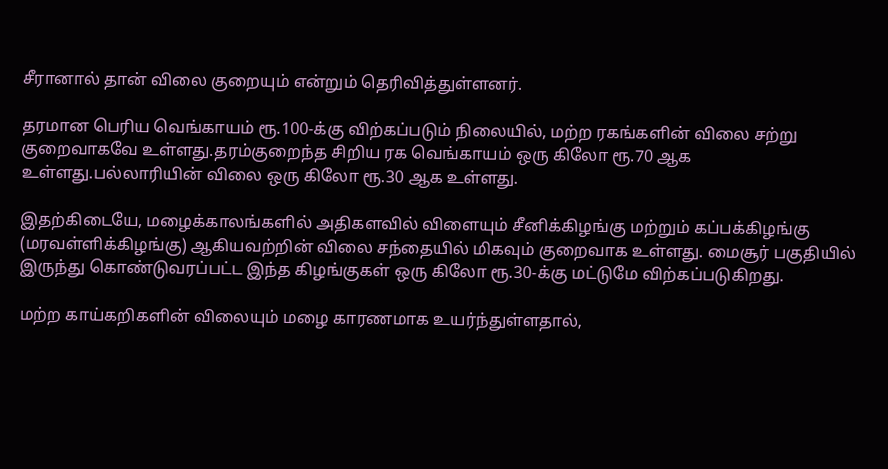சீரானால் தான் விலை குறையும் என்றும் தெரிவித்துள்ளனர்.

தரமான பெரிய வெங்காயம் ரூ.100-க்கு விற்கப்படும் நிலையில், மற்ற ரகங்களின் விலை சற்று குறைவாகவே உள்ளது.தரம்குறைந்த சிறிய ரக வெங்காயம் ஒரு கிலோ ரூ.70 ஆக உள்ளது.பல்லாரியின் விலை ஒரு கிலோ ரூ.30 ஆக உள்ளது.

இதற்கிடையே, மழைக்காலங்களில் அதிகளவில் விளையும் சீனிக்கிழங்கு மற்றும் கப்பக்கிழங்கு (மரவள்ளிக்கிழங்கு) ஆகியவற்றின் விலை சந்தையில் மிகவும் குறைவாக உள்ளது. மைசூர் பகுதியில் இருந்து கொண்டுவரப்பட்ட இந்த கிழங்குகள் ஒரு கிலோ ரூ.30-க்கு மட்டுமே விற்கப்படுகிறது.

மற்ற காய்கறிகளின் விலையும் மழை காரணமாக உயர்ந்துள்ளதால்,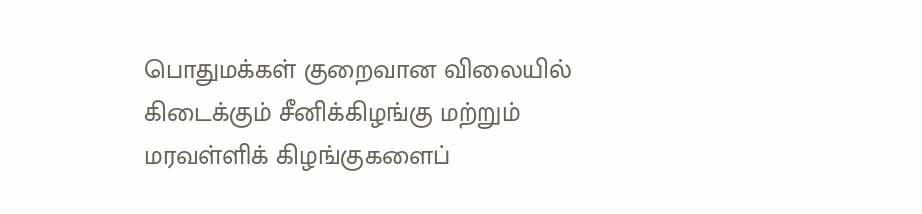பொதுமக்கள் குறைவான விலையில் கிடைக்கும் சீனிக்கிழங்கு மற்றும் மரவள்ளிக் கிழங்குகளைப்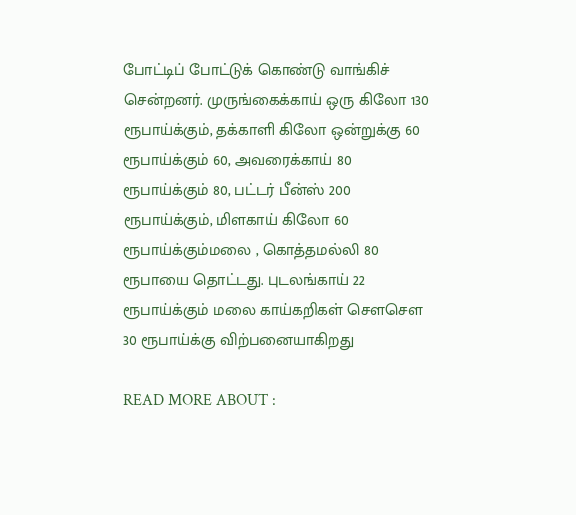போட்டிப் போட்டுக் கொண்டு வாங்கிச் சென்றனர். முருங்கைக்காய் ஒரு கிலோ 130 ரூபாய்க்கும், தக்காளி கிலோ ஒன்றுக்கு 60 ரூபாய்க்கும் 60, அவரைக்காய் 80 ரூபாய்க்கும் 80, பட்டர் பீன்ஸ் 200 ரூபாய்க்கும், மிளகாய் கிலோ 60 ரூபாய்க்கும்மலை , கொத்தமல்லி 80 ரூபாயை தொட்டது. புடலங்காய் 22 ரூபாய்க்கும் மலை காய்கறிகள் சௌசௌ 30 ரூபாய்க்கு விற்பனையாகிறது

READ MORE ABOUT :